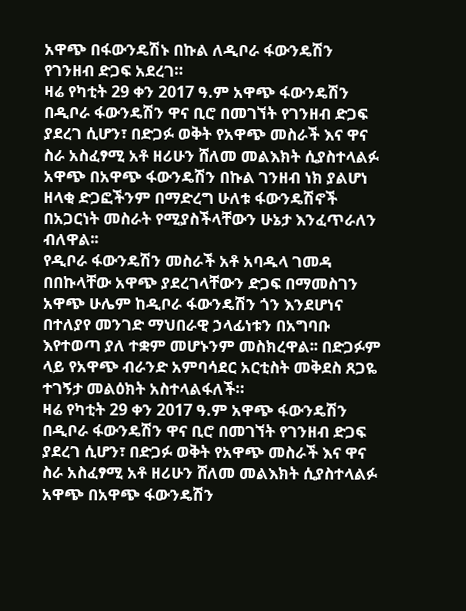አዋጭ በፋውንዴሽኑ በኩል ለዲቦራ ፋውንዴሽን የገንዘብ ድጋፍ አደረገ።
ዛሬ የካቲት 29 ቀን 2017 ዓ.ም አዋጭ ፋውንዴሽን በዲቦራ ፋውንዴሽን ዋና ቢሮ በመገኘት የገንዘብ ድጋፍ ያደረገ ሲሆን፣ በድጋፉ ወቅት የአዋጭ መስራች እና ዋና ስራ አስፈፃሚ አቶ ዘሪሁን ሸለመ መልእክት ሲያስተላልፉ አዋጭ በአዋጭ ፋውንዴሽን በኩል ገንዘብ ነክ ያልሆነ ዘላቂ ድጋፎችንም በማድረግ ሁለቱ ፋውንዴሽኖች በአጋርነት መስራት የሚያስችላቸውን ሁኔታ እንፈጥራለን ብለዋል፡፡
የዲቦራ ፋውንዴሽን መስራች አቶ አባዱላ ገመዳ በበኩላቸው አዋጭ ያደረገላቸውን ድጋፍ በማመስገን አዋጭ ሁሌም ከዲቦራ ፋውንዴሽን ጎን እንደሆነና በተለያየ መንገድ ማህበራዊ ኃላፊነቱን በአግባቡ እየተወጣ ያለ ተቋም መሆኑንም መስክረዋል፡፡ በድጋፉም ላይ የአዋጭ ብራንድ አምባሳደር አርቲስት መቅደስ ጸጋዬ ተገኝታ መልዕክት አስተላልፋለች።
ዛሬ የካቲት 29 ቀን 2017 ዓ.ም አዋጭ ፋውንዴሽን በዲቦራ ፋውንዴሽን ዋና ቢሮ በመገኘት የገንዘብ ድጋፍ ያደረገ ሲሆን፣ በድጋፉ ወቅት የአዋጭ መስራች እና ዋና ስራ አስፈፃሚ አቶ ዘሪሁን ሸለመ መልእክት ሲያስተላልፉ አዋጭ በአዋጭ ፋውንዴሽን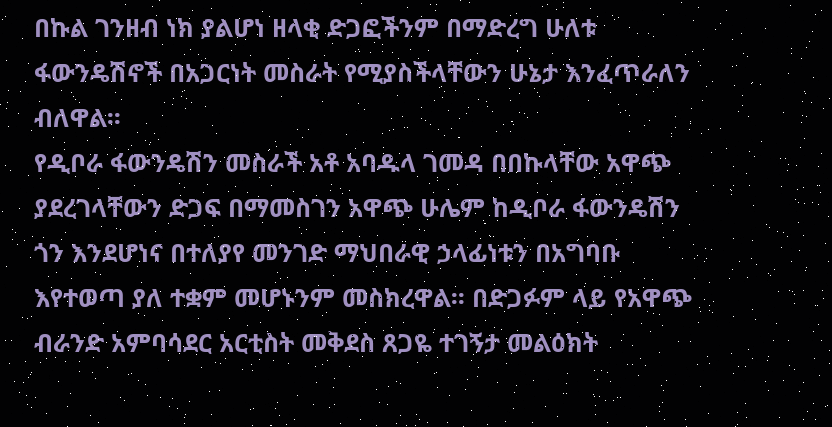በኩል ገንዘብ ነክ ያልሆነ ዘላቂ ድጋፎችንም በማድረግ ሁለቱ ፋውንዴሽኖች በአጋርነት መስራት የሚያስችላቸውን ሁኔታ እንፈጥራለን ብለዋል፡፡
የዲቦራ ፋውንዴሽን መስራች አቶ አባዱላ ገመዳ በበኩላቸው አዋጭ ያደረገላቸውን ድጋፍ በማመስገን አዋጭ ሁሌም ከዲቦራ ፋውንዴሽን ጎን እንደሆነና በተለያየ መንገድ ማህበራዊ ኃላፊነቱን በአግባቡ እየተወጣ ያለ ተቋም መሆኑንም መስክረዋል፡፡ በድጋፉም ላይ የአዋጭ ብራንድ አምባሳደር አርቲስት መቅደስ ጸጋዬ ተገኝታ መልዕክት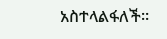አስተላልፋለች።